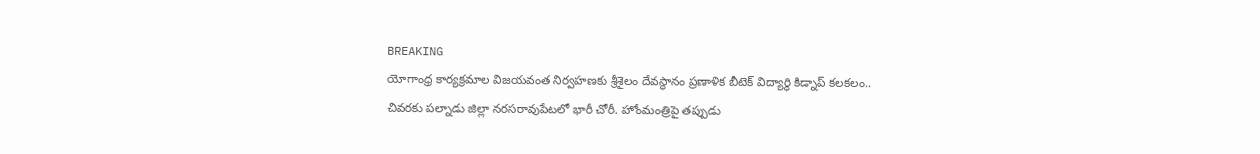BREAKING
యోగాంధ్ర కార్యక్రమాల విజయవంత నిర్వహణకు శ్రీశైలం దేవస్థానం ప్రణాళిక బీటెక్ విద్యార్థి కిడ్నాప్ కలకలం.. చివరకు పల్నాడు జిల్లా నరసరావుపేటలో భారీ చోరీ. హోంమంత్రిపై తప్పుడు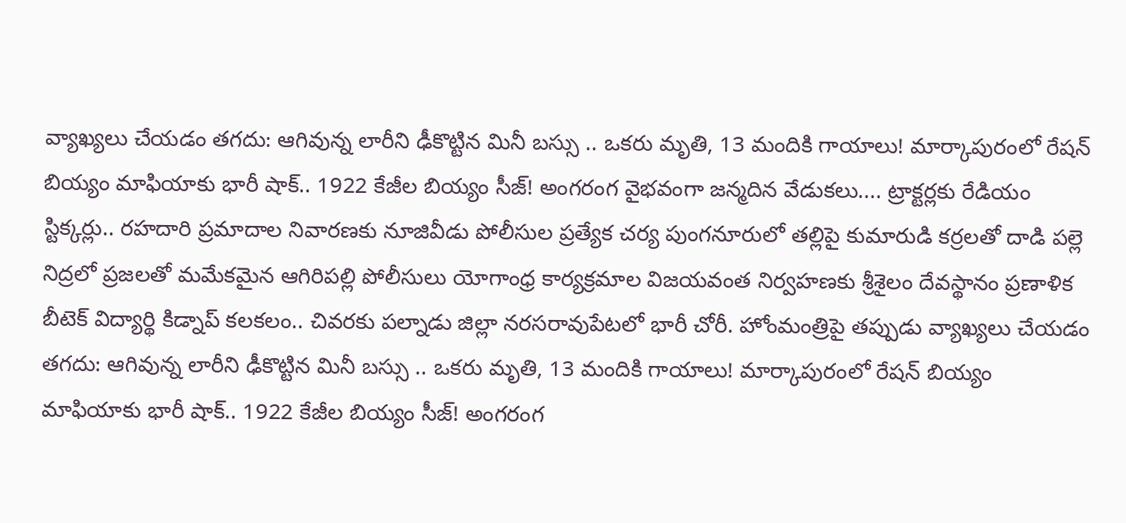వ్యాఖ్యలు చేయడం తగదు: ఆగివున్న లారీని ఢీకొట్టిన మినీ బస్సు .. ఒకరు మృతి, 13 మందికి గాయాలు! మార్కాపురంలో రేషన్ బియ్యం మాఫియాకు భారీ షాక్.. 1922 కేజీల బియ్యం సీజ్! అంగరంగ వైభవంగా జన్మదిన వేడుకలు.... ట్రాక్టర్లకు రేడియం స్టిక్కర్లు.. రహదారి ప్రమాదాల నివారణకు నూజివీడు పోలీసుల ప్రత్యేక చర్య పుంగనూరులో తల్లిపై కుమారుడి కర్రలతో దాడి పల్లె నిద్రలో ప్రజలతో మమేకమైన ఆగిరిపల్లి పోలీసులు యోగాంధ్ర కార్యక్రమాల విజయవంత నిర్వహణకు శ్రీశైలం దేవస్థానం ప్రణాళిక బీటెక్ విద్యార్థి కిడ్నాప్ కలకలం.. చివరకు పల్నాడు జిల్లా నరసరావుపేటలో భారీ చోరీ. హోంమంత్రిపై తప్పుడు వ్యాఖ్యలు చేయడం తగదు: ఆగివున్న లారీని ఢీకొట్టిన మినీ బస్సు .. ఒకరు మృతి, 13 మందికి గాయాలు! మార్కాపురంలో రేషన్ బియ్యం మాఫియాకు భారీ షాక్.. 1922 కేజీల బియ్యం సీజ్! అంగరంగ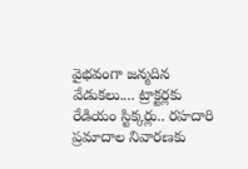వైభవంగా జన్మదిన వేడుకలు.... ట్రాక్టర్లకు రేడియం స్టిక్కర్లు.. రహదారి ప్రమాదాల నివారణకు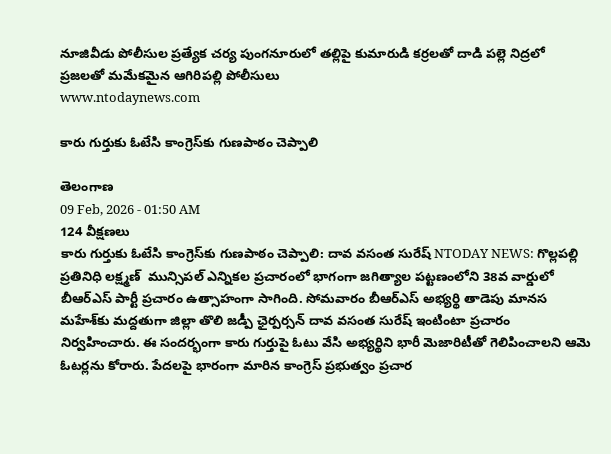నూజివీడు పోలీసుల ప్రత్యేక చర్య పుంగనూరులో తల్లిపై కుమారుడి కర్రలతో దాడి పల్లె నిద్రలో ప్రజలతో మమేకమైన ఆగిరిపల్లి పోలీసులు
www.ntodaynews.com

కారు గుర్తుకు ఓటేసి కాంగ్రెస్‌కు గుణపాఠం చెప్పాలి

తెలంగాణ
09 Feb, 2026 - 01:50 AM
124 వీక్షణలు
కారు గుర్తుకు ఓటేసి కాంగ్రెస్‌కు గుణపాఠం చెప్పాలి: దావ వసంత సురేష్ NTODAY NEWS: గొల్లపల్లి ప్రతినిధి లక్ష్మణ్  మున్సిపల్ ఎన్నికల ప్రచారంలో భాగంగా జగిత్యాల పట్టణంలోని 38వ వార్డులో బీఆర్‌ఎస్ పార్టీ ప్రచారం ఉత్సాహంగా సాగింది. సోమవారం బీఆర్‌ఎస్ అభ్యర్థి తాడెపు మానస మహేశ్‌కు మద్దతుగా జిల్లా తొలి జడ్పీ ఛైర్పర్సన్ దావ వసంత సురేష్ ఇంటింటా ప్రచారం నిర్వహించారు. ఈ సందర్భంగా కారు గుర్తుపై ఓటు వేసి అభ్యర్థిని భారీ మెజారిటీతో గెలిపించాలని ఆమె ఓటర్లను కోరారు. పేదలపై భారంగా మారిన కాంగ్రెస్ ప్రభుత్వం ప్రచార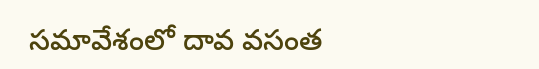సమావేశంలో దావ వసంత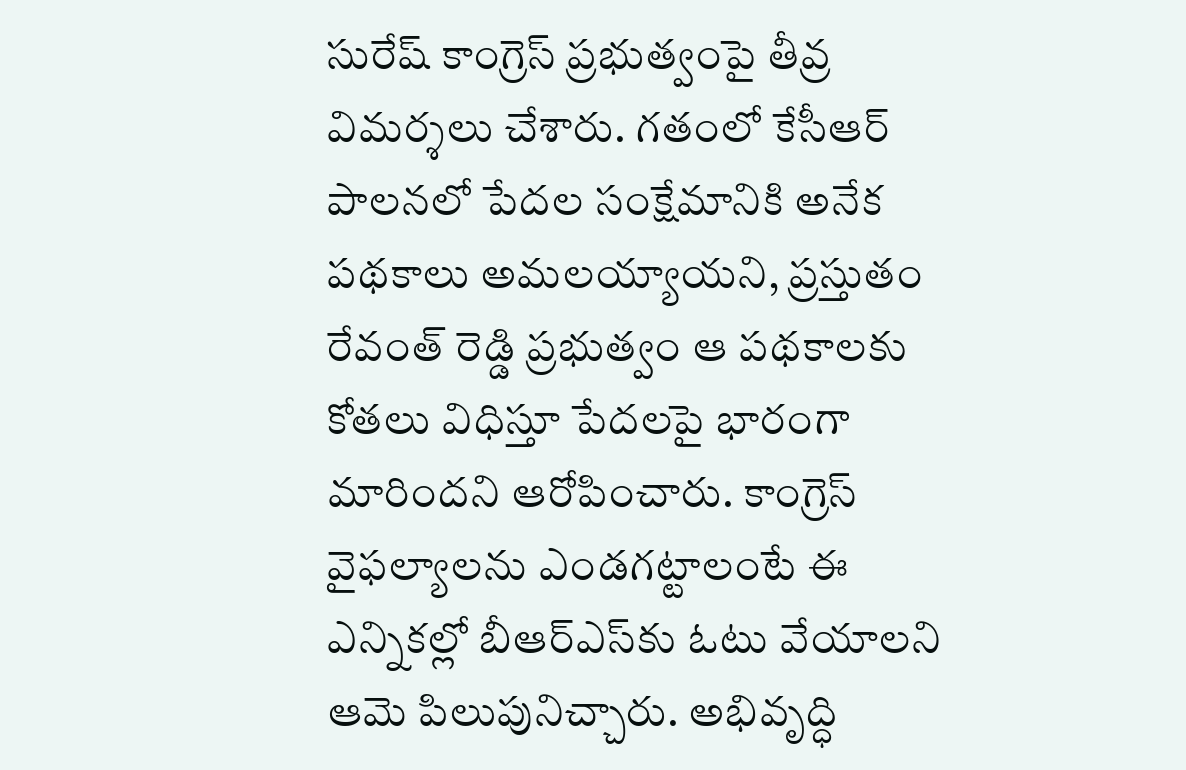సురేష్ కాంగ్రెస్ ప్రభుత్వంపై తీవ్ర విమర్శలు చేశారు. గతంలో కేసీఆర్ పాలనలో పేదల సంక్షేమానికి అనేక పథకాలు అమలయ్యాయని, ప్రస్తుతం రేవంత్ రెడ్డి ప్రభుత్వం ఆ పథకాలకు కోతలు విధిస్తూ పేదలపై భారంగా మారిందని ఆరోపించారు. కాంగ్రెస్ వైఫల్యాలను ఎండగట్టాలంటే ఈ ఎన్నికల్లో బీఆర్‌ఎస్‌కు ఓటు వేయాలని ఆమె పిలుపునిచ్చారు. అభివృద్ధి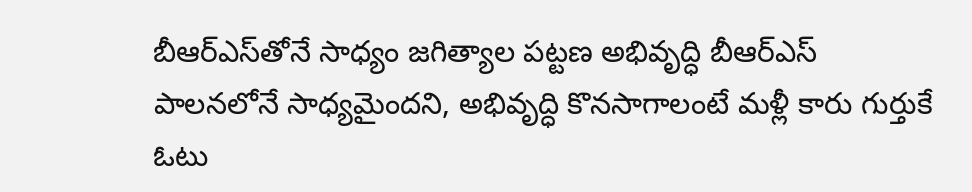బీఆర్‌ఎస్‌తోనే సాధ్యం జగిత్యాల పట్టణ అభివృద్ధి బీఆర్‌ఎస్ పాలనలోనే సాధ్యమైందని, అభివృద్ధి కొనసాగాలంటే మళ్లీ కారు గుర్తుకే ఓటు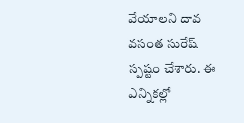వేయాలని దావ వసంత సురేష్ స్పష్టం చేశారు. ఈ ఎన్నికల్లో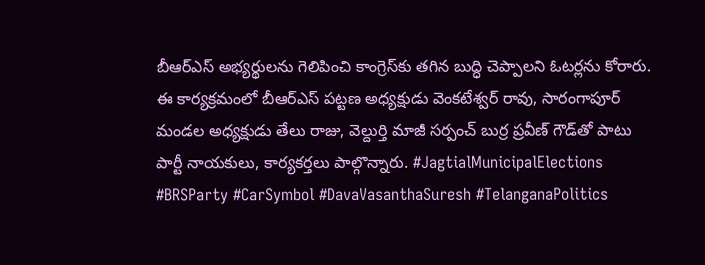బీఆర్‌ఎస్ అభ్యర్థులను గెలిపించి కాంగ్రెస్‌కు తగిన బుద్ధి చెప్పాలని ఓటర్లను కోరారు. ఈ కార్యక్రమంలో బీఆర్‌ఎస్ పట్టణ అధ్యక్షుడు వెంకటేశ్వర్ రావు, సారంగాపూర్ మండల అధ్యక్షుడు తేలు రాజు, వెల్దుర్తి మాజీ సర్పంచ్ బుర్ర ప్రవీణ్ గౌడ్‌తో పాటు పార్టీ నాయకులు, కార్యకర్తలు పాల్గొన్నారు. #JagtialMunicipalElections #BRSParty #CarSymbol #DavaVasanthaSuresh #TelanganaPolitics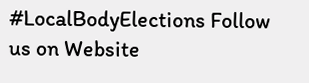#LocalBodyElections Follow us on Website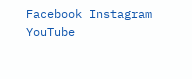Facebook Instagram YouTube